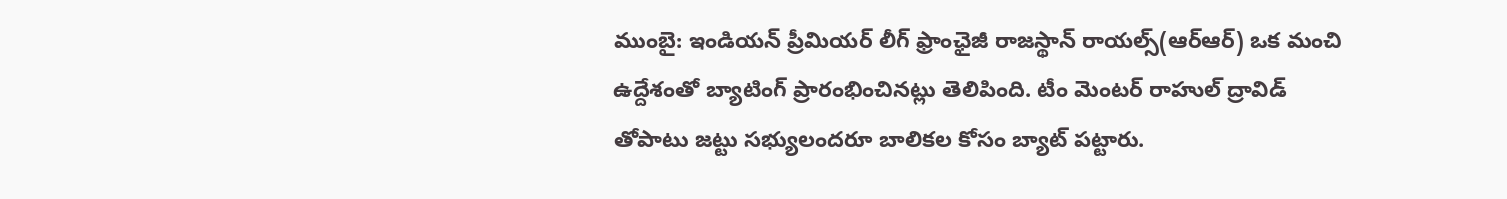ముంబై: ఇండియన్ ప్రీమియర్ లీగ్ ఫ్రాంఛైజీ రాజస్థాన్ రాయల్స్(ఆర్ఆర్) ఒక మంచి ఉద్దేశంతో బ్యాటింగ్ ప్రారంభించినట్లు తెలిపింది. టీం మెంటర్ రాహుల్ ద్రావిడ్ తోపాటు జట్టు సభ్యులందరూ బాలికల కోసం బ్యాట్ పట్టారు.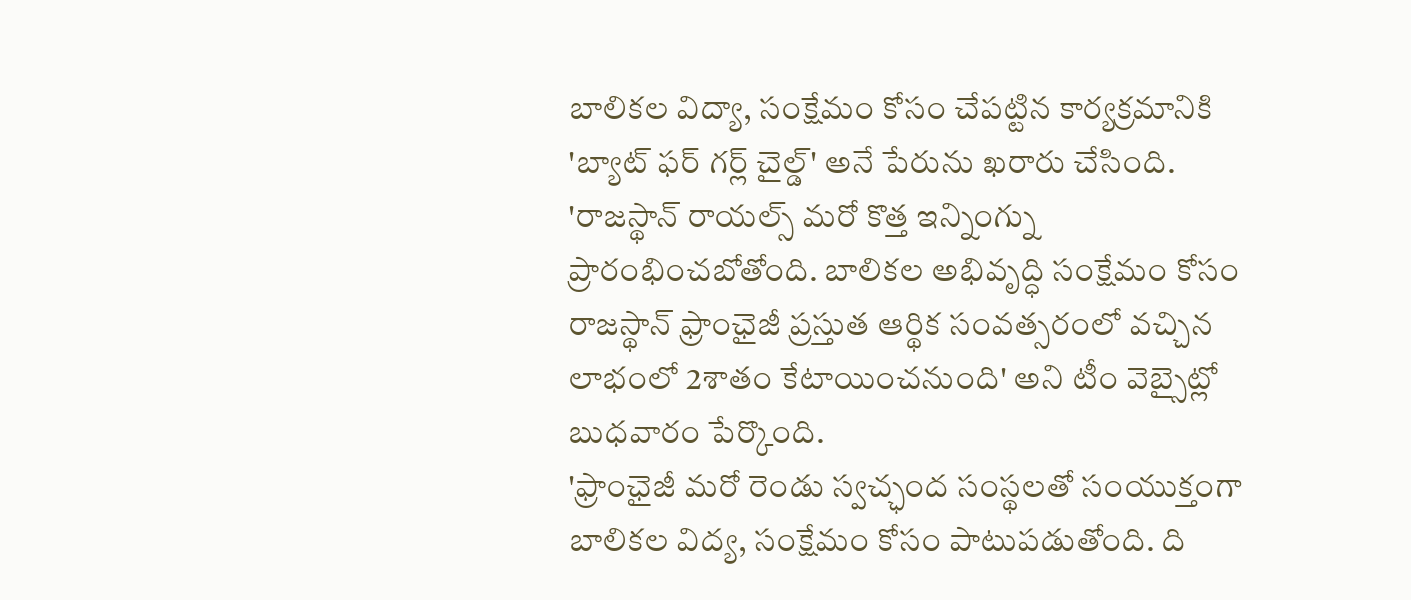బాలికల విద్యా, సంక్షేమం కోసం చేపట్టిన కార్యక్రమానికి 'బ్యాట్ ఫర్ గర్ల్ చైల్డ్' అనే పేరును ఖరారు చేసింది.
'రాజస్థాన్ రాయల్స్ మరో కొత్త ఇన్నింగ్ను ప్రారంభించబోతోంది. బాలికల అభివృద్ధి సంక్షేమం కోసం రాజస్థాన్ ఫ్రాంఛైజీ ప్రస్తుత ఆర్థిక సంవత్సరంలో వచ్చిన లాభంలో 2శాతం కేటాయించనుంది' అని టీం వెబ్సైట్లో బుధవారం పేర్కొంది.
'ఫ్రాంఛైజీ మరో రెండు స్వచ్ఛంద సంస్థలతో సంయుక్తంగా బాలికల విద్య, సంక్షేమం కోసం పాటుపడుతోంది. ది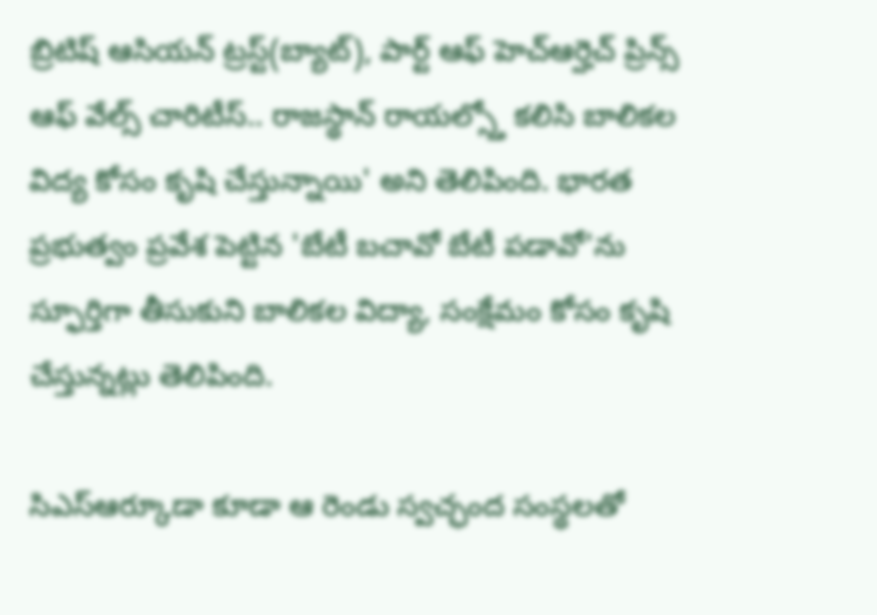బ్రిటిష్ ఆసియన్ ట్రస్ట్(బ్యాట్), పార్ట్ ఆఫ్ హెచ్ఆర్హెచ్ ప్రిన్స్ ఆఫ్ వేల్స్ చారిటీస్.. రాజస్థాన్ రాయల్స్తో కలిసి బాలికల విద్య కోసం కృషి చేస్తున్నాయి' అని తెలిపింది. భారత ప్రభుత్వం ప్రవేశ పెట్టిన 'బేటీ బచావో బేటీ పడావో'ను స్ఫూర్తిగా తీసుకుని బాలికల విద్యా, సంక్షేమం కోసం కృషి చేస్తున్నట్లు తెలిపింది.

సిఎస్ఆర్కూడా కూడా ఆ రెండు స్వచ్ఛంద సంస్థలతో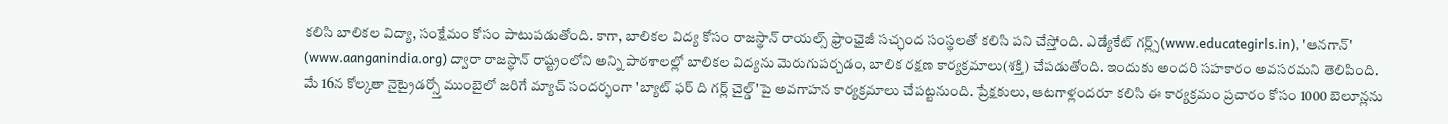కలిసి బాలికల విద్యా, సంక్షేమం కోసం పాటుపడుతోంది. కాగా, బాలికల విద్య కోసం రాజస్థాన్ రాయల్స్ ఫ్రాంఛైజీ సచ్ఛంద సంస్థలతో కలిసి పని చేస్తోంది. ఎడ్యేకేట్ గర్ల్స్(www.educategirls.in), 'ఆనగాన్' (www.aanganindia.org) ద్వారా రాజస్థాన్ రాష్ట్రంలోని అన్ని పాఠశాలల్లో బాలికల విద్యను మెరుగుపర్చడం, బాలిక రక్షణ కార్యక్రమాలు(శక్తి) చేపడుతోంది. ఇందుకు అందరి సహకారం అవసరమని తెలిపింది.
మే 16న కోల్కతా నైట్రైడర్స్తో ముంబైలో జరిగే మ్యాచ్ సందర్భంగా 'బ్యాట్ ఫర్ ది గర్ల్ చైల్డ్'పై అవగాహన కార్యక్రమాలు చేపట్టనుంది. ప్రేక్షకులు, ఆటగాళ్లందరూ కలిసి ఈ కార్యక్రమం ప్రచారం కోసం 1000 బెలూన్లను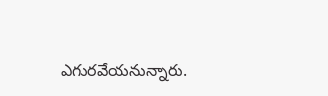ఎగురవేయనున్నారు.